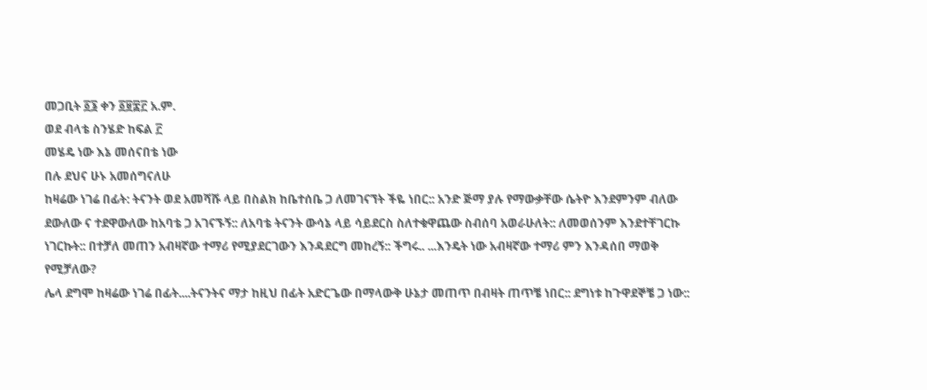መጋቢት ፩፮ ቀን ፩፱፰፫ አ.ም.
ወደ ብላቴ ስንሄድ ከፍል ፫
መሄዴ ነው እኔ መሰናበቴ ነው
በሉ ደህና ሁኑ አመሰግናለሁ
ከዛሬው ነገሬ በፊት: ትናንት ወደ አመሻሹ ላይ በስልክ ከቤተሰቤ ጋ ለመገናኘት ችዬ ነበር:: አንድ ጅማ ያሉ የማውቃቸው ሴትዮ እንደምንም ብለው ደውለው ና ተደዋውለው ከአባቴ ጋ አገናኙኝ:: ለአባቴ ትናንት ውሳኔ ላይ ሳይደርስ ስለተቁዋጨው ስብሰባ አወራሁለት:: ለመወሰንም እንደተቸገርኩ ነገርኩት:: በተቻለ መጠን አብዛኛው ተማሪ የሚያደርገውን እንዳደርግ መከረኝ:: ችግሩ.. ...እንዴት ነው አብዛኛው ተማሪ ምን እንዳሰበ ማወቅ የሚቻለው?
ሌላ ደግሞ ከዛሬው ነገሬ በፊት....ትናንትና ማታ ከዚህ በፊት አድርጌው በማላውቅ ሁኔታ መጠጥ በብዛት ጠጥቼ ነበር:: ደግነቱ ከጉዋደኞቼ ጋ ነው::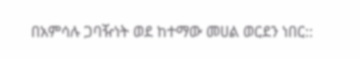በአምሳሉ ጋባዥነት ወደ ከተማው መሀል ወርደን ነበር::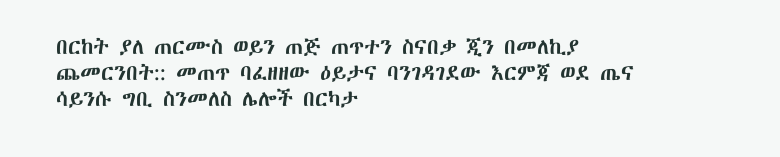በርከት ያለ ጠርሙስ ወይን ጠጅ ጠጥተን ስናበቃ ጂን በመለኪያ ጨመርንበት:: መጠጥ ባፈዘዘው ዕይታና ባንገዳገደው እርምጃ ወደ ጤና ሳይንሱ ግቢ ስንመለስ ሌሎች በርካታ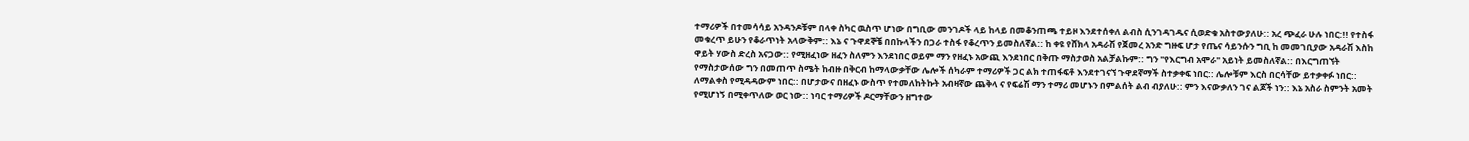ተማሪዎች በተመሳሳይ አንዳንዶቹም በላቀ ስካር ዉስጥ ሆነው በግቢው መንገዶች ላይ ከላይ በመቆንጠጫ ተይዞ እንደተሰቀለ ልብስ ሲንገዳገዱና ሲወድቁ አስተውያለሁ:: አረ ጭፈራ ሁሉ ነበር:!! የተስፋ መቁረጥ ይሁን የቆራጥነት አላውቅም:: እኔ ና ጉዋደኞቼ በበኩላችን በጋራ ተስፋ የቆረጥን ይመስለኛል:: ከ ቀዩ የሸክላ አዳራሽ የጀመረ አንድ ግዙፍ ሆታ የጤና ሳይንሱን ግቢ ከ መመገቢያው አዳራሽ እስከ ዋይት ሃውስ ድረስ አናጋው:: የሚዘፈነው ዘፈን ስለምን እንደነበር ወይም ማን የዘፈኑ አውጪ እንደነበር በቅጡ ማስታወስ አልቻልኩም:: ግን "የእርግብ አሞራ" አይነት ይመስለኛል:: በእርግጠኘት የማስታውሰው ግን በመጠጥ ስሜት ከብዙ በቅርብ ከማላውቃቸው ሌሎች ሰካራም ተማሪዎች ጋር ልክ ተጠፋፍቶ እንደተገናኘ ጉዋደኛማች ስተቃቀፍ ነበር:: ሌሎቹም እርስ በርሳቸው ይተቃቀፉ ነበር:: ለማልቀስ የሚዳዳውም ነበር:: በሆታውና በዘፈኑ ውስጥ የተመለከትኩት አብዛኛው ጨቅላ ና የፍሬሽ ማን ተማሪ መሆኑን በምልሰት ልብ ብያለሁ:: ምን እናውቃለን ገና ልጆች ነን:: እኔ አስራ ስምንት አመት የሚሆነኝ በሚቀጥለው ወር ነው:: ነባር ተማሪዎች ዶርማቸውን ዘግተው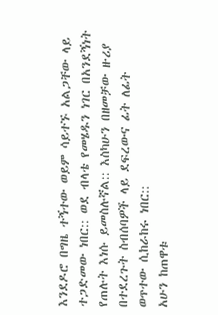እንደዶሮ በግዜ ተኝተው ወይም ሳይተኙ አልጋቸው ላይ ተጋድመው ነበር:: ወደ ብላቴ የመሄዱን ነገር በአንደኝነት የጠሉት እነሱ ይመስሉኛል:: እስካሁን በዘመቻው ዙሪያ በተደረጉት ስብሰባዎች ላይ ደፍረውና ፊት ለፊት ወጥተው ሲከራከሩ ነበር::
አሁን ከጠዋቱ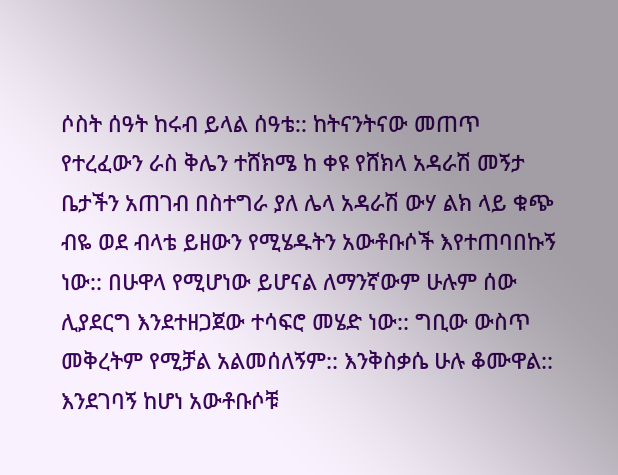ሶስት ሰዓት ከሩብ ይላል ሰዓቴ:: ከትናንትናው መጠጥ የተረፈውን ራስ ቅሌን ተሸክሜ ከ ቀዩ የሸክላ አዳራሽ መኝታ ቤታችን አጠገብ በስተግራ ያለ ሌላ አዳራሽ ውሃ ልክ ላይ ቁጭ ብዬ ወደ ብላቴ ይዘውን የሚሄዱትን አውቶቡሶች እየተጠባበኩኝ ነው:: በሁዋላ የሚሆነው ይሆናል ለማንኛውም ሁሉም ሰው ሊያደርግ እንደተዘጋጀው ተሳፍሮ መሄድ ነው:: ግቢው ውስጥ መቅረትም የሚቻል አልመሰለኝም:: እንቅስቃሴ ሁሉ ቆሙዋል:: እንደገባኝ ከሆነ አውቶቡሶቹ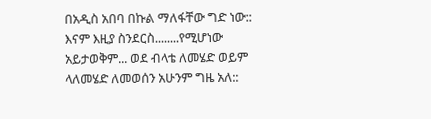በአዲስ አበባ በኩል ማለፋቸው ግድ ነው:: እናም እዚያ ስንደርስ........የሚሆነው አይታወቅም... ወደ ብላቴ ለመሄድ ወይም ላለመሄድ ለመወሰን አሁንም ግዜ አለ::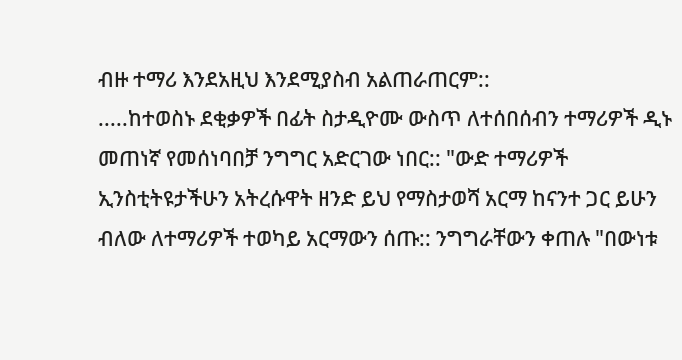ብዙ ተማሪ እንደአዚህ እንደሚያስብ አልጠራጠርም::
.....ከተወስኑ ደቂቃዎች በፊት ስታዲዮሙ ውስጥ ለተሰበሰብን ተማሪዎች ዲኑ መጠነኛ የመሰነባበቻ ንግግር አድርገው ነበር:: "ውድ ተማሪዎች ኢንስቲትዩታችሁን አትረሱዋት ዘንድ ይህ የማስታወሻ አርማ ከናንተ ጋር ይሁን ብለው ለተማሪዎች ተወካይ አርማውን ሰጡ:: ንግግራቸውን ቀጠሉ "በውነቱ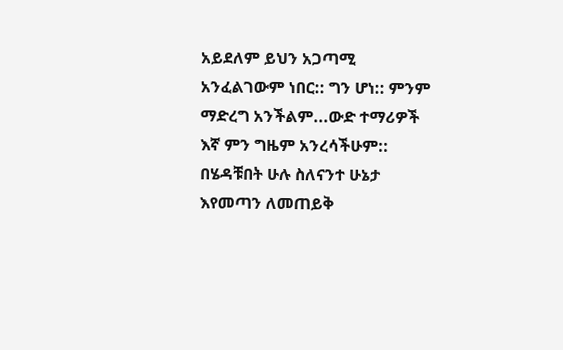አይደለም ይህን አጋጣሚ አንፈልገውም ነበር:: ግን ሆነ:: ምንም ማድረግ አንችልም...ውድ ተማሪዎች እኛ ምን ግዜም አንረሳችሁም:: በሄዳቹበት ሁሉ ስለናንተ ሁኔታ እየመጣን ለመጠይቅ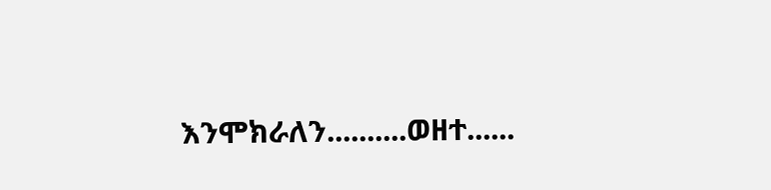እንሞክራለን..........ወዘተ......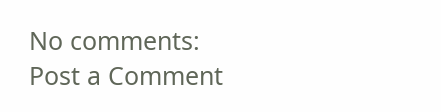No comments:
Post a Comment